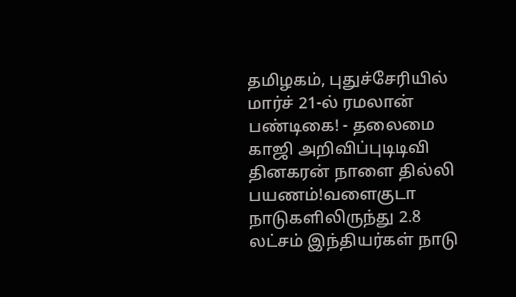தமிழகம், புதுச்சேரியில் மார்ச் 21-ல் ரமலான் பண்டிகை! - தலைமை காஜி அறிவிப்புடிடிவி தினகரன் நாளை தில்லி பயணம்!வளைகுடா நாடுகளிலிருந்து 2.8 லட்சம் இந்தியர்கள் நாடு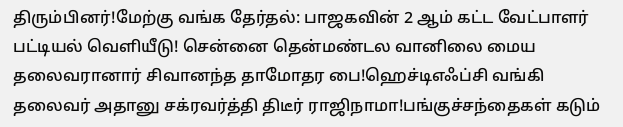திரும்பினர்!மேற்கு வங்க தேர்தல்: பாஜகவின் 2 ஆம் கட்ட வேட்பாளர் பட்டியல் வெளியீடு! சென்னை தென்மண்டல வானிலை மைய தலைவரானார் சிவானந்த தாமோதர பை!ஹெச்டிஎஃப்சி வங்கி தலைவர் அதானு சக்ரவர்த்தி திடீர் ராஜிநாமா!பங்குச்சந்தைகள் கடும்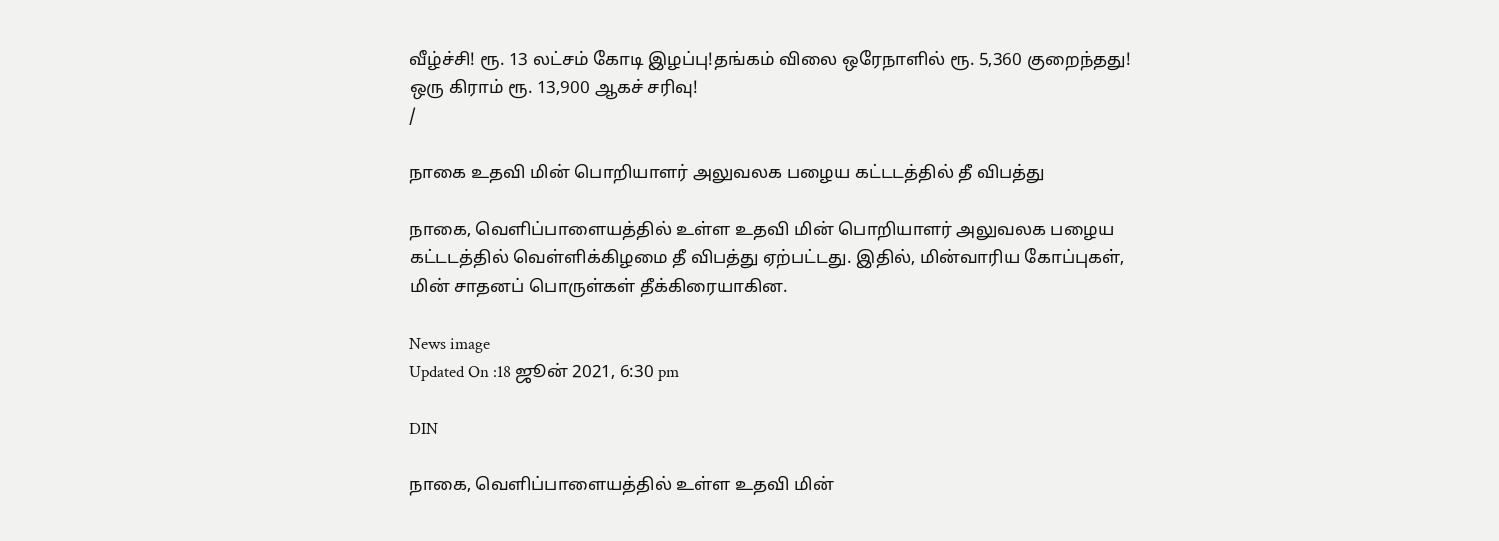வீழ்ச்சி! ரூ. 13 லட்சம் கோடி இழப்பு!தங்கம் விலை ஒரேநாளில் ரூ. 5,360 குறைந்தது! ஒரு கிராம் ரூ. 13,900 ஆகச் சரிவு!
/

நாகை உதவி மின் பொறியாளர் அலுவலக பழைய கட்டடத்தில் தீ விபத்து

நாகை, வெளிப்பாளையத்தில் உள்ள உதவி மின் பொறியாளர் அலுவலக பழைய கட்டடத்தில் வெள்ளிக்கிழமை தீ விபத்து ஏற்பட்டது. இதில், மின்வாரிய கோப்புகள், மின் சாதனப் பொருள்கள் தீக்கிரையாகின.

News image
Updated On :18 ஜூன் 2021, 6:30 pm

DIN

நாகை, வெளிப்பாளையத்தில் உள்ள உதவி மின்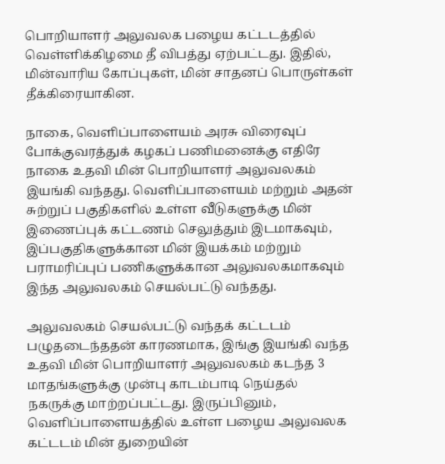பொறியாளர் அலுவலக பழைய கட்டடத்தில் வெள்ளிக்கிழமை தீ விபத்து ஏற்பட்டது. இதில், மின்வாரிய கோப்புகள், மின் சாதனப் பொருள்கள் தீக்கிரையாகின.

நாகை, வெளிப்பாளையம் அரசு விரைவுப் போக்குவரத்துக் கழகப் பணிமனைக்கு எதிரே நாகை உதவி மின் பொறியாளர் அலுவலகம் இயங்கி வந்தது. வெளிப்பாளையம் மற்றும் அதன் சுற்றுப் பகுதிகளில் உள்ள வீடுகளுக்கு மின் இணைப்புக் கட்டணம் செலுத்தும் இடமாகவும், இப்பகுதிகளுக்கான மின் இயக்கம் மற்றும் பராமரிப்புப் பணிகளுக்கான அலுவலகமாகவும் இந்த அலுவலகம் செயல்பட்டு வந்தது.

அலுவலகம் செயல்பட்டு வந்தக் கட்டடம் பழுதடைந்ததன் காரணமாக, இங்கு இயங்கி வந்த உதவி மின் பொறியாளர் அலுவலகம் கடந்த 3 மாதங்களுக்கு முன்பு காடம்பாடி நெய்தல் நகருக்கு மாற்றப்பட்டது. இருப்பினும், வெளிப்பாளையத்தில் உள்ள பழைய அலுவலக கட்டடம் மின் துறையின்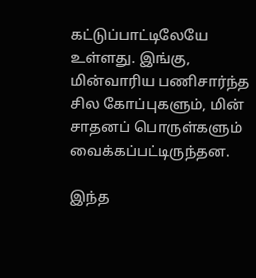கட்டுப்பாட்டிலேயே உள்ளது. இங்கு, மின்வாரிய பணிசார்ந்த சில கோப்புகளும், மின் சாதனப் பொருள்களும் வைக்கப்பட்டிருந்தன.

இந்த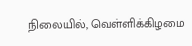நிலையில், வெள்ளிக்கிழமை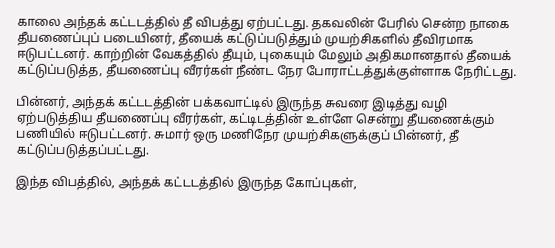காலை அந்தக் கட்டடத்தில் தீ விபத்து ஏற்பட்டது. தகவலின் பேரில் சென்ற நாகை தீயணைப்புப் படையினர், தீயைக் கட்டுப்படுத்தும் முயற்சிகளில் தீவிரமாக ஈடுபட்டனர். காற்றின் வேகத்தில் தீயும், புகையும் மேலும் அதிகமானதால் தீயைக் கட்டுப்படுத்த, தீயணைப்பு வீரர்கள் நீண்ட நேர போராட்டத்துக்குள்ளாக நேரிட்டது.

பின்னர், அந்தக் கட்டடத்தின் பக்கவாட்டில் இருந்த சுவரை இடித்து வழி ஏற்படுத்திய தீயணைப்பு வீரர்கள், கட்டிடத்தின் உள்ளே சென்று தீயணைக்கும் பணியில் ஈடுபட்டனர். சுமார் ஒரு மணிநேர முயற்சிகளுக்குப் பின்னர், தீ கட்டுப்படுத்தப்பட்டது.

இந்த விபத்தில், அந்தக் கட்டடத்தில் இருந்த கோப்புகள்,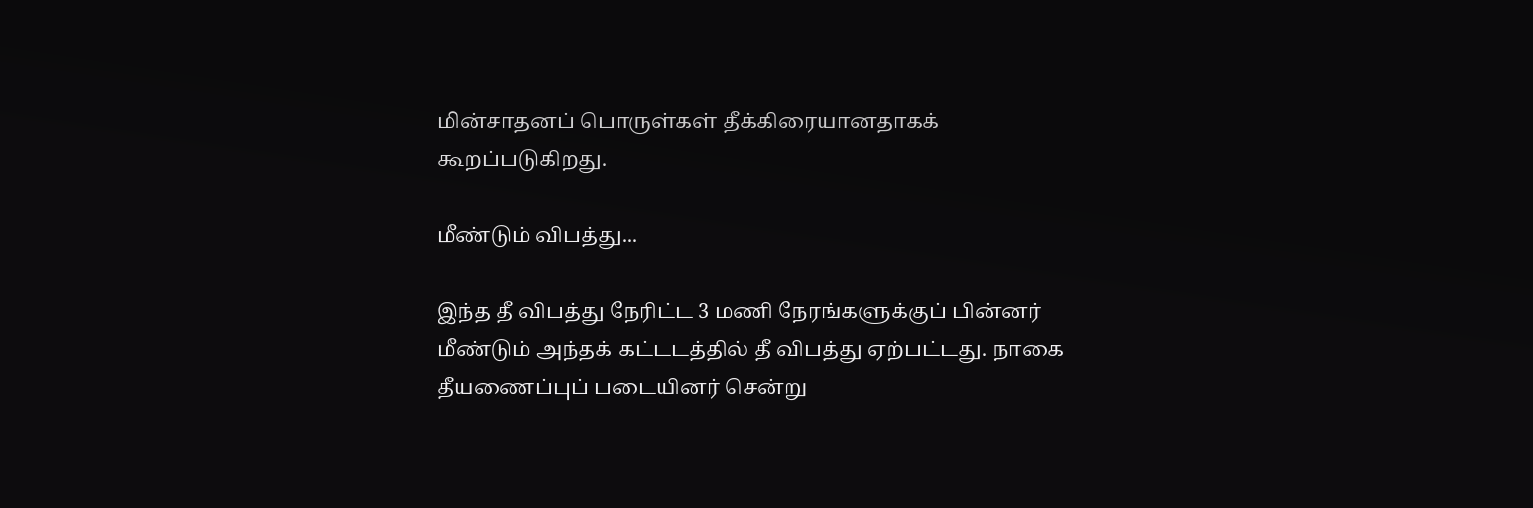மின்சாதனப் பொருள்கள் தீக்கிரையானதாகக் கூறப்படுகிறது.

மீண்டும் விபத்து...

இந்த தீ விபத்து நேரிட்ட 3 மணி நேரங்களுக்குப் பின்னர் மீண்டும் அந்தக் கட்டடத்தில் தீ விபத்து ஏற்பட்டது. நாகை தீயணைப்புப் படையினர் சென்று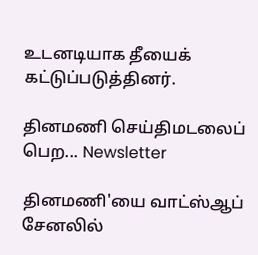உடனடியாக தீயைக் கட்டுப்படுத்தினர்.

தினமணி செய்திமடலைப் பெற... Newsletter

தினமணி'யை வாட்ஸ்ஆப் சேனலில்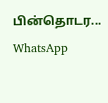பின்தொடர... WhatsApp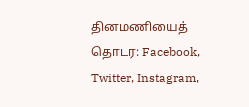தினமணியைத் தொடர: Facebook, Twitter, Instagram,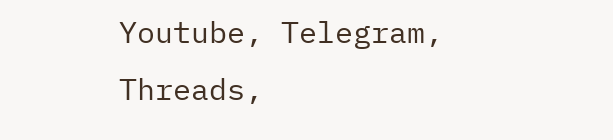Youtube, Telegram, Threads,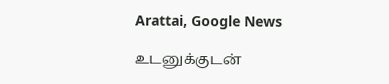Arattai, Google News

உடனுக்குடன்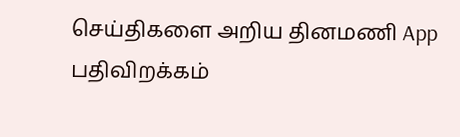செய்திகளை அறிய தினமணி App பதிவிறக்கம்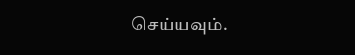செய்யவும்.